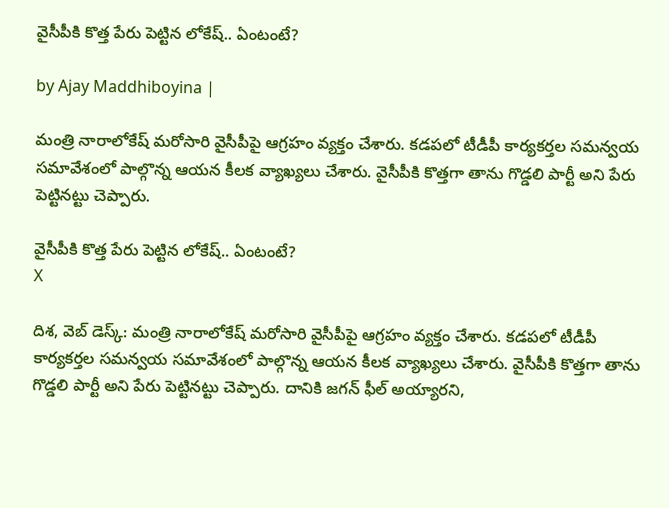వైసీపీకి కొత్త పేరు పెట్టిన లోకేష్.. ఏంటంటే?

by Ajay Maddhiboyina |

మంత్రి నారాలోకేష్ మరోసారి వైసీపీపై ఆగ్రహం వ్యక్తం చేశారు. కడపలో టీడీపీ కార్యకర్తల సమన్వయ సమావేశంలో పాల్గొన్న ఆయన కీలక వ్యాఖ్యలు చేశారు. వైసీపీకి కొత్తగా తాను గొడ్డలి పార్టీ అని పేరు పెట్టినట్టు చెప్పారు.

వైసీపీకి కొత్త పేరు పెట్టిన లోకేష్.. ఏంటంటే?
X

దిశ, వెబ్ డెస్క్: మంత్రి నారాలోకేష్ మరోసారి వైసీపీపై ఆగ్రహం వ్యక్తం చేశారు. కడపలో టీడీపీ కార్యకర్తల సమన్వయ సమావేశంలో పాల్గొన్న ఆయన కీలక వ్యాఖ్యలు చేశారు. వైసీపీకి కొత్తగా తాను గొడ్డలి పార్టీ అని పేరు పెట్టినట్టు చెప్పారు. దానికి జగన్ ఫీల్ అయ్యారని,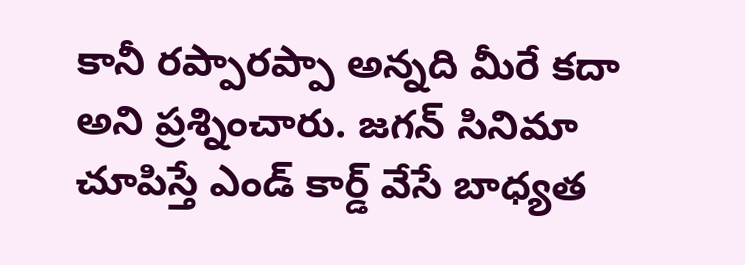కానీ రప్పారప్పా అన్నది మీరే కదా అని ప్రశ్నించారు. జగన్ సినిమా చూపిస్తే ఎండ్ కార్డ్ వేసే బాధ్యత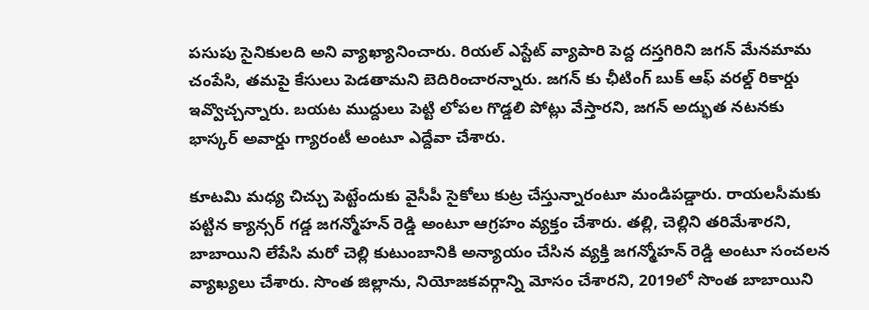పసుపు సైనికులది అని వ్యాఖ్యానించారు. రియల్ ఎస్టేట్ వ్యాపారి పెద్ద దస్తగిరిని జగన్ మేనమామ చంపేసి, తమపై కేసులు పెడతామని బెదిరించారన్నారు. జగన్ కు ఛీటింగ్ బుక్ ఆఫ్ వరల్డ్ రికార్డు ఇవ్వొచ్చన్నారు. బయట ముద్దులు పెట్టి లోపల గొడ్డలి పోట్లు వేస్తారని, జగన్ అద్భుత నటనకు భాస్కర్ అవార్డు గ్యారంటీ అంటూ ఎద్దేవా చేశారు.

కూటమి మధ్య చిచ్చు పెట్టేందుకు వైసీపీ సైకోలు కుట్ర చేస్తున్నారంటూ మండిపడ్డారు. రాయలసీమకు పట్టిన క్యాన్సర్ గడ్డ జగన్మోహన్ రెడ్డి అంటూ ఆగ్రహం వ్యక్తం చేశారు. తల్లి, చెల్లిని తరిమేశారని, బాబాయిని లేపేసి మరో చెల్లి కుటుంబానికి అన్యాయం చేసిన వ్యక్తి జగన్మోహన్ రెడ్డి అంటూ సంచలన వ్యాఖ్యలు చేశారు. సొంత జిల్లాను, నియోజకవర్గాన్ని మోసం చేశారని, 2019లో సొంత బాబాయిని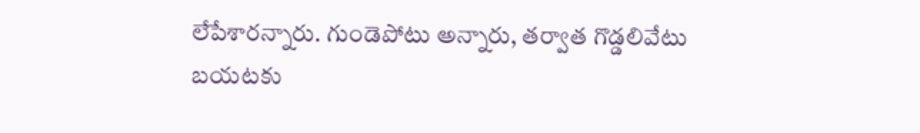లేపేశారన్నారు. గుండెపోటు అన్నారు, తర్వాత గొడ్డలివేటు బయటకు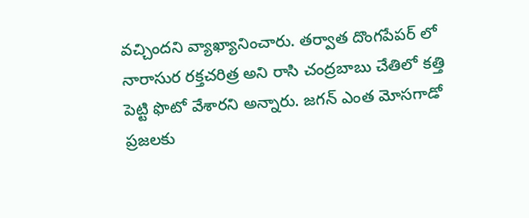వచ్చిందని వ్యాఖ్యానించారు. తర్వాత దొంగపేపర్ లో నారాసుర రక్తచరిత్ర అని రాసి చంద్రబాబు చేతిలో కత్తి పెట్టి ఫొటో వేశారని అన్నారు. జగన్ ఎంత మోసగాడో ప్రజలకు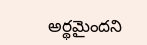అర్థమైందని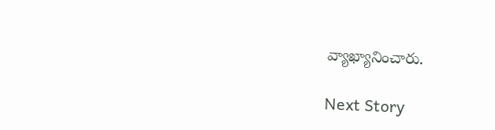వ్యాఖ్యానించారు.

Next Story